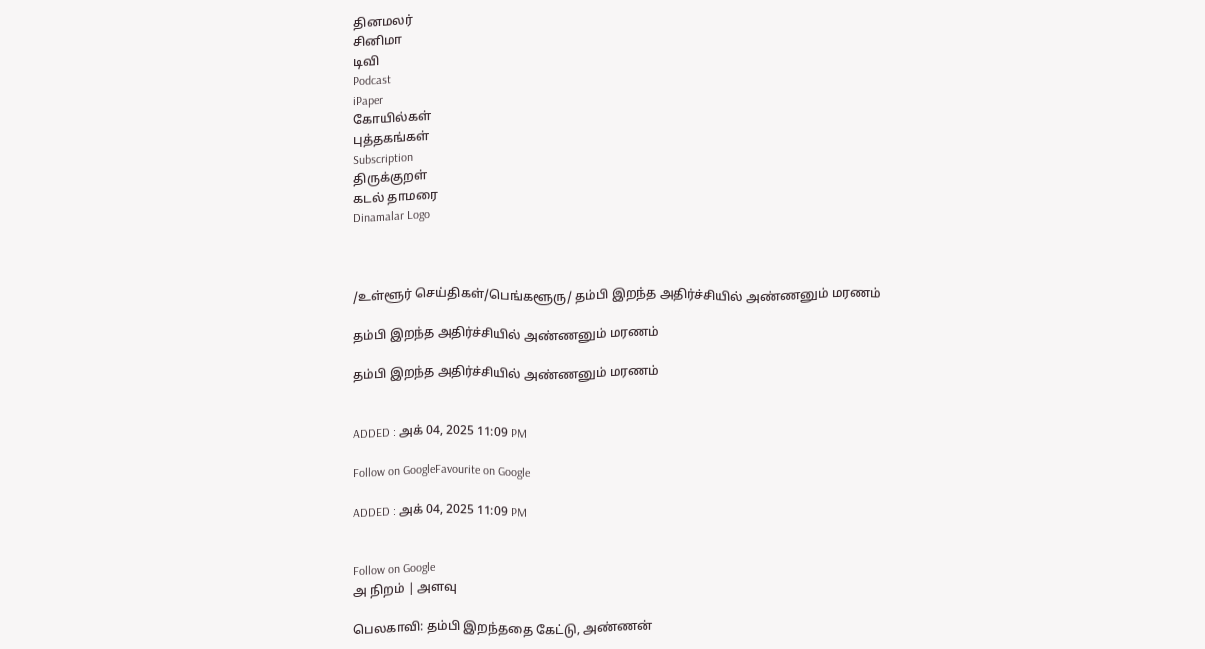தினமலர்
சினிமா
டிவி
Podcast
iPaper
கோயில்கள்
புத்தகங்கள்
Subscription
திருக்குறள்
கடல் தாமரை
Dinamalar Logo



/உள்ளூர் செய்திகள்/பெங்களூரு/ தம்பி இறந்த அதிர்ச்சியில் அண்ணனும் மரணம்

தம்பி இறந்த அதிர்ச்சியில் அண்ணனும் மரணம்

தம்பி இறந்த அதிர்ச்சியில் அண்ணனும் மரணம்


ADDED : அக் 04, 2025 11:09 PM

Follow on GoogleFavourite on Google

ADDED : அக் 04, 2025 11:09 PM


Follow on Google
அ நிறம் | அளவு

பெலகாவி: தம்பி இறந்ததை கேட்டு, அண்ணன்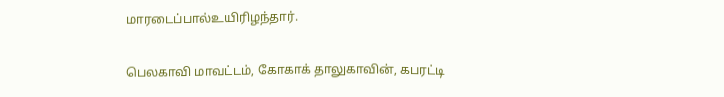மாரடைப்பால்உயிரிழந்தார்.

பெலகாவி மாவட்டம், கோகாக் தாலுகாவின், கபரட்டி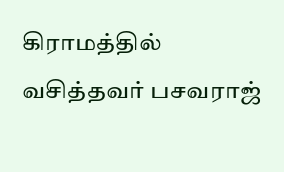கிராமத்தில் வசித்தவர் பசவராஜ்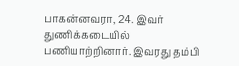பாகன்னவரா, 24. இவர் துணிக்கடையில் பணியாற்றினார். இவரது தம்பி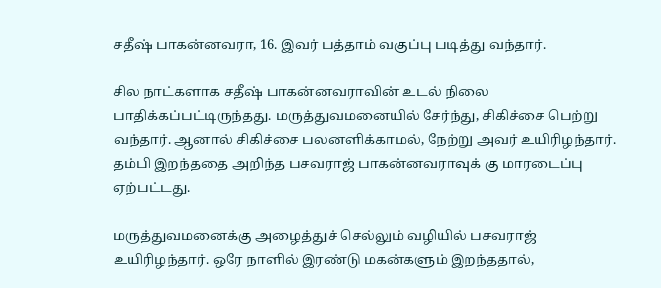சதீஷ் பாகன்னவரா, 16. இவர் பத்தாம் வகுப்பு படித்து வந்தார்.

சில நாட்களாக சதீஷ் பாகன்னவராவின் உடல் நிலை பாதிக்கப்பட்டிருந்தது. மருத்துவமனையில் சேர்ந்து, சிகிச்சை பெற்று வந்தார். ஆனால் சிகிச்சை பலனளிக்காமல், நேற்று அவர் உயிரிழந்தார். தம்பி இறந்ததை அறிந்த பசவராஜ் பாகன்னவராவுக் கு மாரடைப்பு ஏற்பட்டது.

மருத்துவமனைக்கு அழைத்துச் செல்லும் வழியில் பசவராஜ் உயிரிழந்தார். ஒரே நாளில் இரண்டு மகன்களும் இறந்ததால்,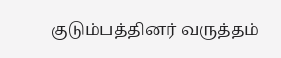குடும்பத்தினர் வருத்தம்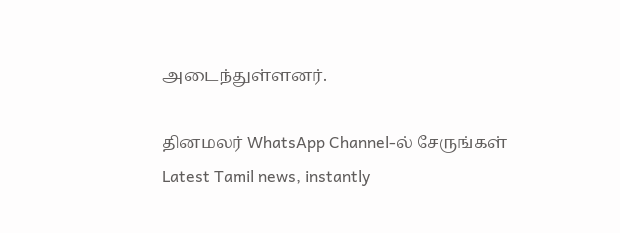அடைந்துள்ளனர்.

தினமலர் WhatsApp Channel-ல் சேருங்கள்
Latest Tamil news, instantly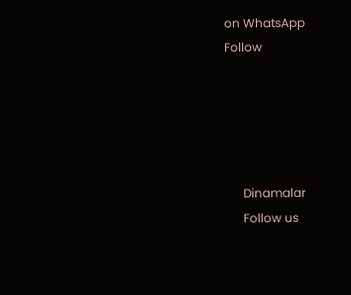on WhatsApp
Follow





      Dinamalar
      Follow us